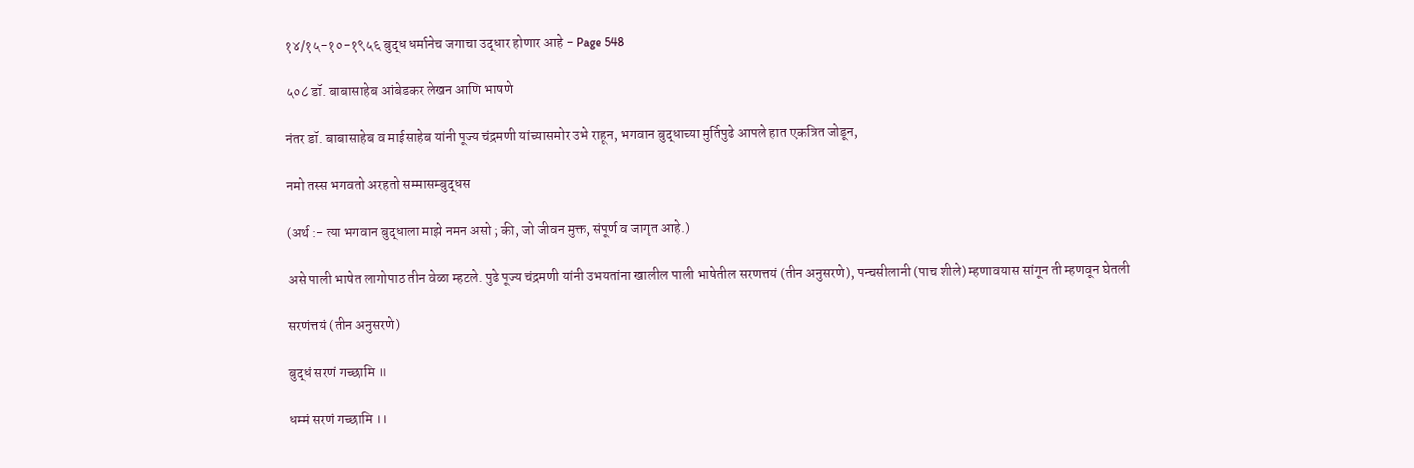१४/१५-१०-१९५६ बुद्ध धर्मानेच जगाचा उद्धार होणार आहे - Page 548

५०८ डॉ. बाबासाहेब आंबेडकर लेखन आणि भाषणे

नंतर डॉ. बाबासाहेब व माईसाहेब यांनी पूज्य चंद्रमणी यांच्यासमोर उभे राहून, भगवान बुद्धाच्या मुर्तिपुढे आपले हात एकत्रित जोडून,

नमो तस्स भगवतो अरहतो सम्मासम्बुद्धस

(अर्थ :- त्या भगवान बुद्धाला माझे नमन असो ; की, जो जीवन मुक्त, संपूर्ण व जागृत आहे.)

असे पाली भाषेत लागोपाठ तीन वेळा म्हटले. पुढे पूज्य चंद्रमणी यांनी उभयतांना खालील पाली भाषेतील सरणत्तयं (तीन अनुसरणे), पन्चसीलानी (पाच शीले) म्हणावयास सांगून ती म्हणवून घेतली

सरणंत्तयं (तीन अनुसरणे)

बुद्धं सरणं गच्छामि ॥

धम्मं सरणं गच्छामि ।।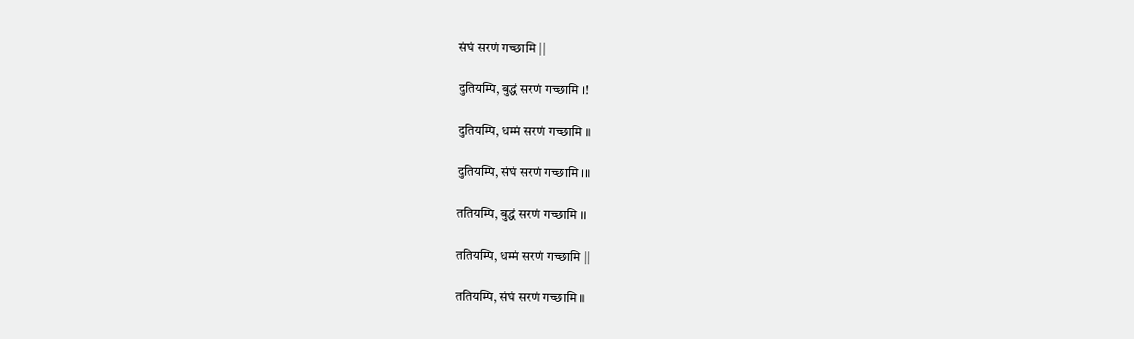संघं सरणं गच्छामि ||

दुतियम्पि, बुद्धं सरणं गच्छामि ।!

दुतियम्पि, धम्मं सरणं गच्छामि ॥

दुतियम्पि, संघं सरणं गच्छामि ।॥

ततियम्पि, बुद्धं सरणं गच्छामि ।।

ततियम्पि, धम्मं सरणं गच्छामि ||

ततियम्पि, संघं सरणं गच्छामि ॥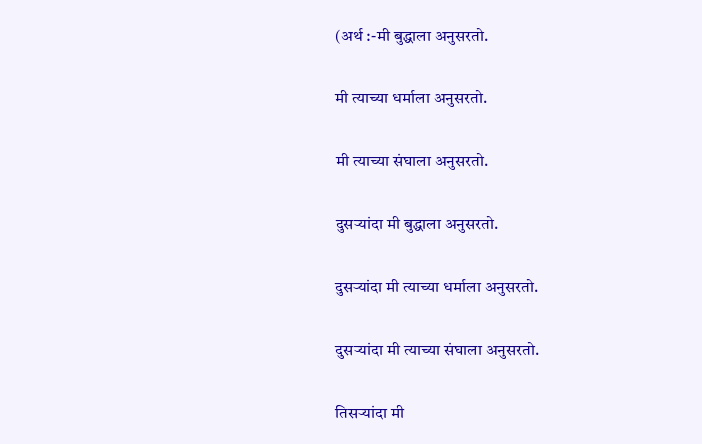(अर्थ :-मी बुद्धाला अनुसरतो.

मी त्याच्या धर्माला अनुसरतो.

मी त्याच्या संघाला अनुसरतो.

दुसऱ्यांदा मी बुद्धाला अनुसरतो.

दुसऱ्यांदा मी त्याच्या धर्माला अनुसरतो.

दुसऱ्यांदा मी त्याच्या संघाला अनुसरतो.

तिसऱ्यांदा मी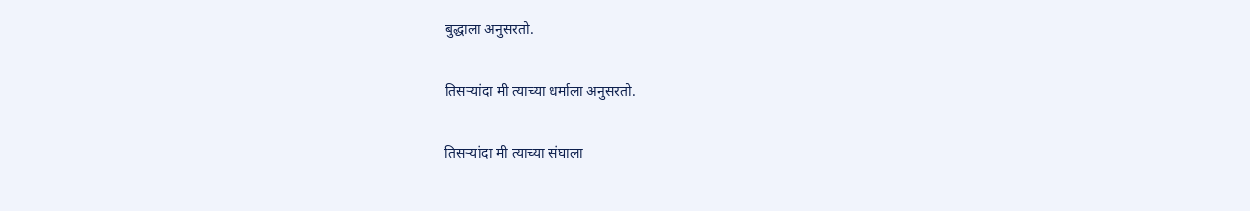बुद्धाला अनुसरतो.

तिसऱ्यांदा मी त्याच्या धर्माला अनुसरतो.

तिसऱ्यांदा मी त्याच्या संघाला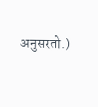अनुसरतो.)